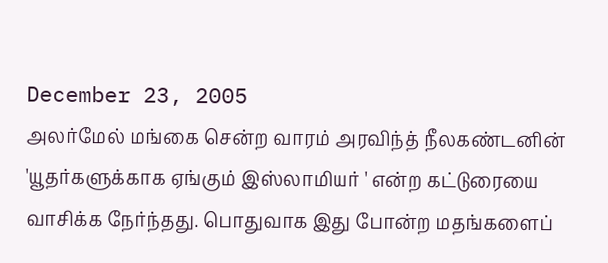December 23, 2005
அலர்மேல் மங்கை சென்ற வாரம் அரவிந்த் நீலகண்டனின் 'யூதர்களுக்காக ஏங்கும் இஸ்லாமியர் ' என்ற கட்டுரையை வாசிக்க நேர்ந்தது. பொதுவாக இது போன்ற மதங்களைப்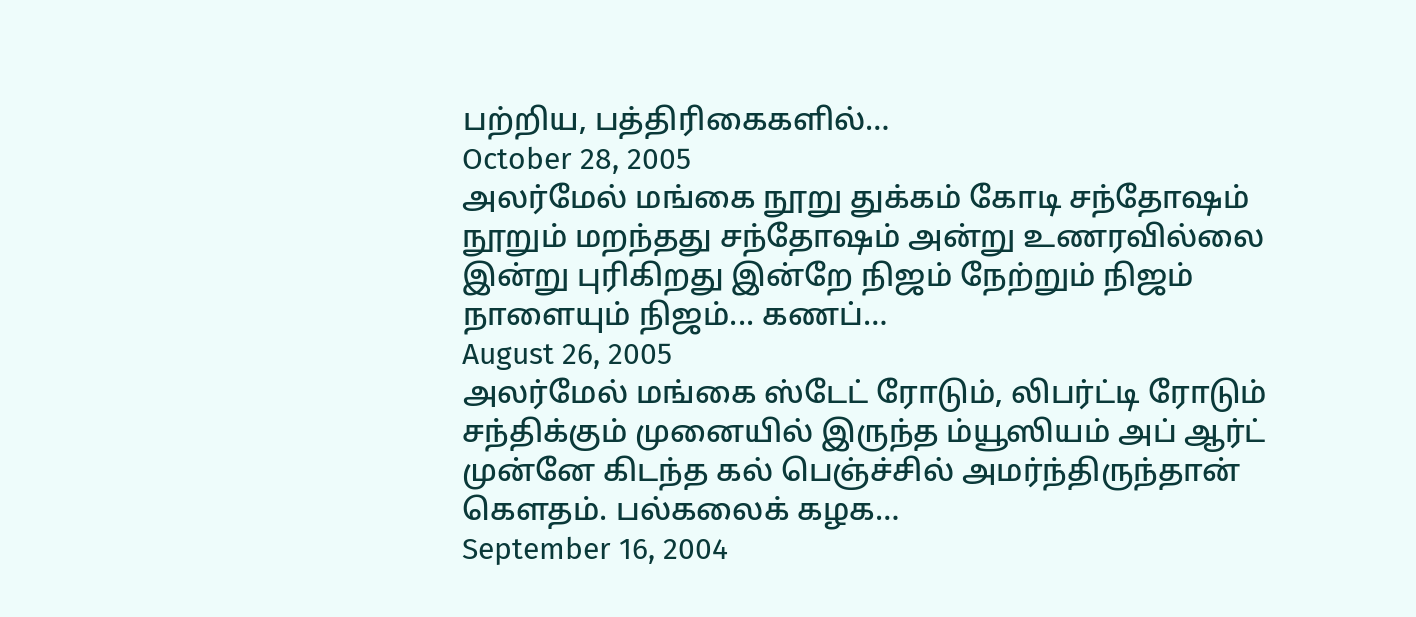பற்றிய, பத்திரிகைகளில்…
October 28, 2005
அலர்மேல் மங்கை நூறு துக்கம் கோடி சந்தோஷம் நூறும் மறந்தது சந்தோஷம் அன்று உணரவில்லை இன்று புரிகிறது இன்றே நிஜம் நேற்றும் நிஜம் நாளையும் நிஜம்... கணப்…
August 26, 2005
அலர்மேல் மங்கை ஸ்டேட் ரோடும், லிபர்ட்டி ரோடும் சந்திக்கும் முனையில் இருந்த ம்யூஸியம் அப் ஆர்ட் முன்னே கிடந்த கல் பெஞ்ச்சில் அமர்ந்திருந்தான் கெளதம். பல்கலைக் கழக…
September 16, 2004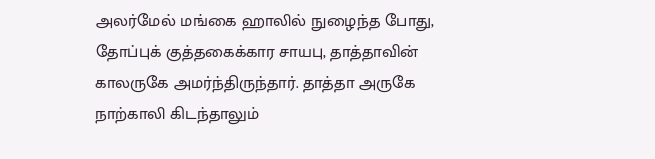அலர்மேல் மங்கை ஹாலில் நுழைந்த போது, தோப்புக் குத்தகைக்கார சாயபு, தாத்தாவின் காலருகே அமர்ந்திருந்தார். தாத்தா அருகே நாற்காலி கிடந்தாலும்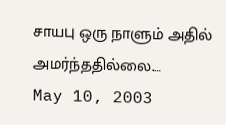சாயபு ஒரு நாளும் அதில் அமர்ந்ததில்லை.…
May 10, 2003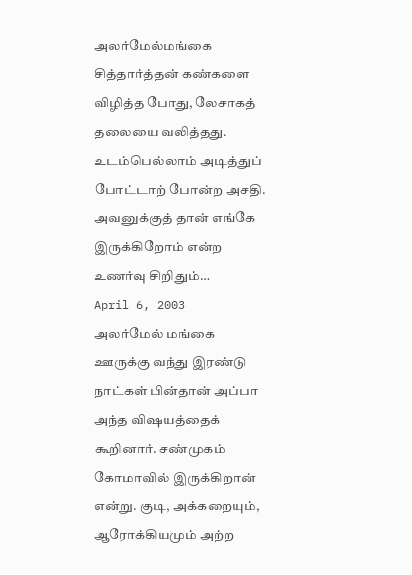அலர்மேல்மங்கை சித்தார்த்தன் கண்களை விழித்த போது, லேசாகத் தலையை வலித்தது. உடம்பெல்லாம் அடித்துப் போட்டாற் போன்ற அசதி. அவனுக்குத் தான் எங்கே இருக்கிறோம் என்ற உணர்வு சிறிதும்…
April 6, 2003
அலர்மேல் மங்கை ஊருக்கு வந்து இரண்டு நாட்கள் பின்தான் அப்பா அந்த விஷயத்தைக் கூறினார். சண்முகம் கோமாவில் இருக்கிறான் என்று. குடி, அக்கறையும், ஆரோக்கியமும் அற்ற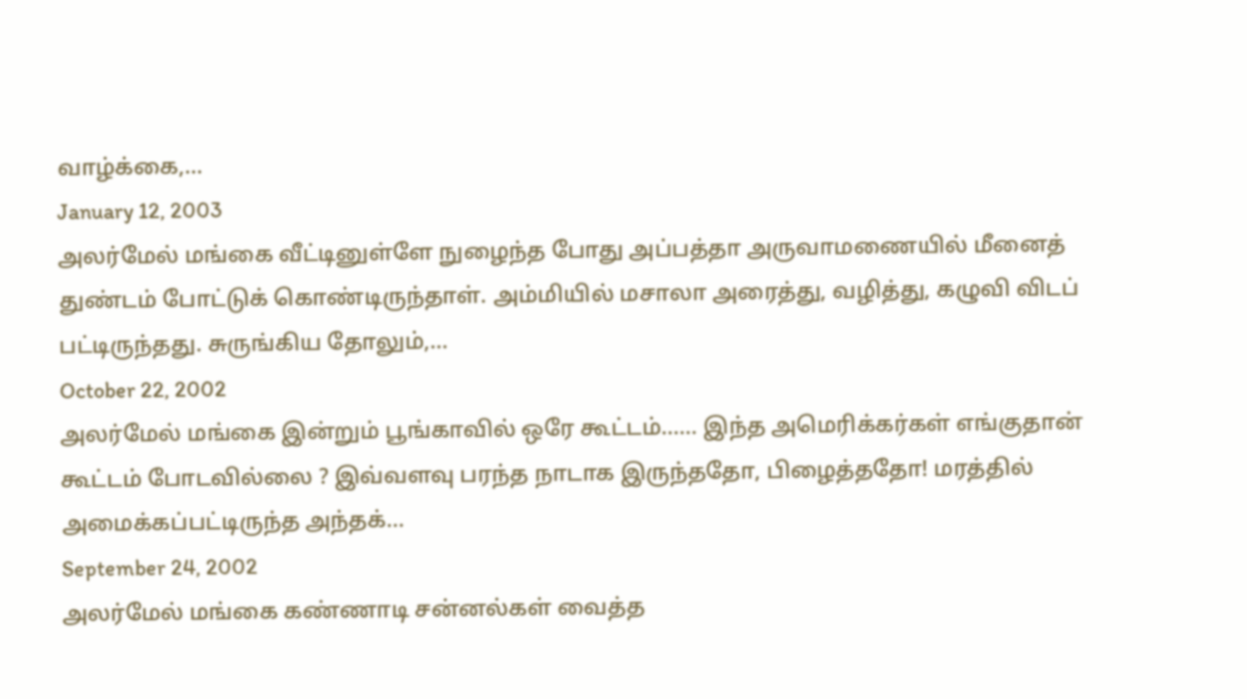வாழ்க்கை,…
January 12, 2003
அலர்மேல் மங்கை வீட்டினுள்ளே நுழைந்த போது அப்பத்தா அருவாமணையில் மீனைத் துண்டம் போட்டுக் கொண்டிருந்தாள். அம்மியில் மசாலா அரைத்து, வழித்து, கழுவி விடப் பட்டிருந்தது. சுருங்கிய தோலும்,…
October 22, 2002
அலர்மேல் மங்கை இன்றும் பூங்காவில் ஒரே கூட்டம்...... இந்த அமெரிக்கர்கள் எங்குதான் கூட்டம் போடவில்லை ? இவ்வளவு பரந்த நாடாக இருந்ததோ, பிழைத்ததோ! மரத்தில் அமைக்கப்பட்டிருந்த அந்தக்…
September 24, 2002
அலர்மேல் மங்கை கண்ணாடி சன்னல்கள் வைத்த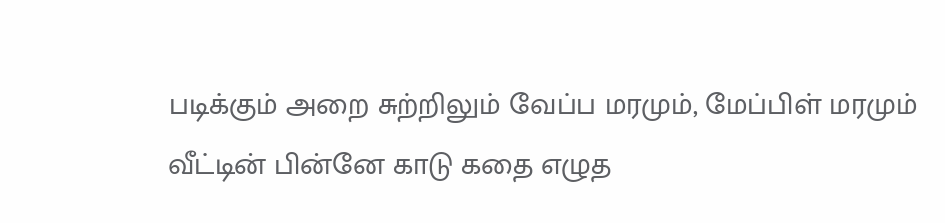படிக்கும் அறை சுற்றிலும் வேப்ப மரமும், மேப்பிள் மரமும் வீட்டின் பின்னே காடு கதை எழுத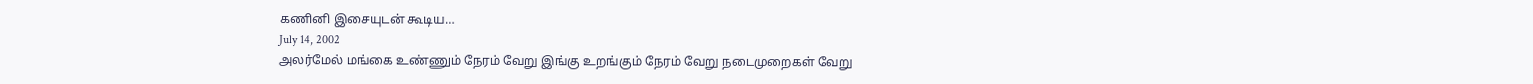கணினி இசையுடன் கூடிய…
July 14, 2002
அலர்மேல் மங்கை உண்ணும் நேரம் வேறு இங்கு உறங்கும் நேரம் வேறு நடைமுறைகள் வேறு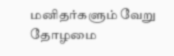மனிதர்களும் வேறு தோழமை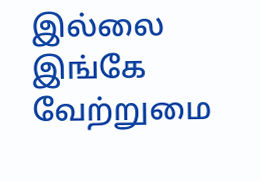இல்லை இங்கே வேற்றுமை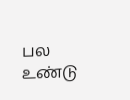பல உண்டு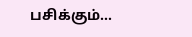பசிக்கும்…